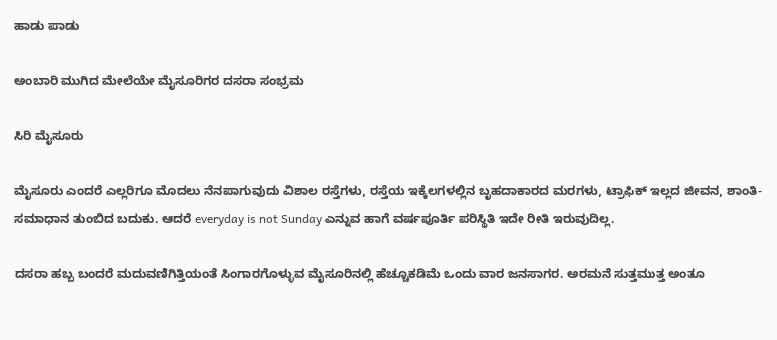ಹಾಡು ಪಾಡು

ಅಂಬಾರಿ ಮುಗಿದ ಮೇಲೆಯೇ ಮೈಸೂರಿಗರ ದಸರಾ ಸಂಭ್ರಮ

ಸಿರಿ ಮೈಸೂರು

ಮೈಸೂರು ಎಂದರೆ ಎಲ್ಲರಿಗೂ ಮೊದಲು ನೆನಪಾಗುವುದು ವಿಶಾಲ ರಸ್ತೆಗಳು, ರಸ್ತೆಯ ಇಕ್ಕೆಲಗಳಲ್ಲಿನ ಬೃಹದಾಕಾರದ ಮರಗಳು, ಟ್ರಾಫಿಕ್ ಇಲ್ಲದ ಜೀವನ, ಶಾಂತಿ-ಸಮಾಧಾನ ತುಂಬಿದ ಬದುಕು. ಆದರೆ everyday is not Sunday ಎನ್ನುವ ಹಾಗೆ ವರ್ಷಪೂರ್ತಿ ಪರಿಸ್ಥಿತಿ ಇದೇ ರೀತಿ ಇರುವುದಿಲ್ಲ.

ದಸರಾ ಹಬ್ಬ ಬಂದರೆ ಮದುವಣಿಗಿತ್ತಿಯಂತೆ ಸಿಂಗಾರಗೊಳ್ಳುವ ಮೈಸೂರಿನಲ್ಲಿ ಹೆಚ್ಚೂಕಡಿಮೆ ಒಂದು ವಾರ ಜನಸಾಗರ. ಅರಮನೆ ಸುತ್ತಮುತ್ತ ಅಂತೂ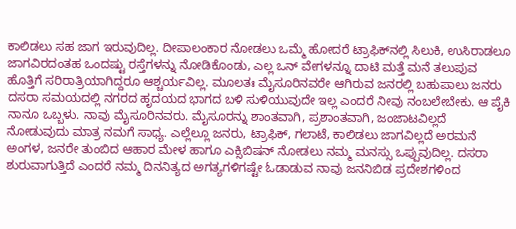ಕಾಲಿಡಲು ಸಹ ಜಾಗ ಇರುವುದಿಲ್ಲ. ದೀಪಾಲಂಕಾರ ನೋಡಲು ಒಮ್ಮೆ ಹೋದರೆ ಟ್ರಾಫಿಕ್‌ನಲ್ಲಿ ಸಿಲುಕಿ, ಉಸಿರಾಡಲೂ ಜಾಗವಿರದಂತಹ ಒಂದಷ್ಟು ರಸ್ತೆಗಳನ್ನು ನೋಡಿಕೊಂಡು, ಎಲ್ಲ ಒನ್ ವೇಗಳನ್ನೂ ದಾಟಿ ಮತ್ತೆ ಮನೆ ತಲುಪುವ ಹೊತ್ತಿಗೆ ಸರಿರಾತ್ರಿಯಾಗಿದ್ದರೂ ಆಶ್ಚರ್ಯವಿಲ್ಲ. ಮೂಲತಃ ಮೈಸೂರಿನವರೇ ಆಗಿರುವ ಜನರಲ್ಲಿ ಬಹುಪಾಲು ಜನರು ದಸರಾ ಸಮಯದಲ್ಲಿ ನಗರದ ಹೃದಯದ ಭಾಗದ ಬಳಿ ಸುಳಿಯುವುದೇ ಇಲ್ಲ ಎಂದರೆ ನೀವು ನಂಬಲೇಬೇಕು. ಆ ಪೈಕಿ ನಾನೂ ಒಬ್ಬಳು. ನಾವು ಮೈಸೂರಿನವರು. ಮೈಸೂರನ್ನು ಶಾಂತವಾಗಿ, ಪ್ರಶಾಂತವಾಗಿ, ಜಂಜಾಟವಿಲ್ಲದೆ ನೋಡುವುದು ಮಾತ್ರ ನಮಗೆ ಸಾಧ್ಯ. ಎಲ್ಲೆಲ್ಲೂ ಜನರು, ಟ್ರಾಫಿಕ್, ಗಲಾಟೆ, ಕಾಲಿಡಲು ಜಾಗವಿಲ್ಲದೆ ಅರಮನೆ ಅಂಗಳ, ಜನರೇ ತುಂಬಿದ ಆಹಾರ ಮೇಳ ಹಾಗೂ ಎಕ್ಸಿಬಿಷನ್ ನೋಡಲು ನಮ್ಮ ಮನಸ್ಸು ಒಪ್ಪುವುದಿಲ್ಲ. ದಸರಾ ಶುರುವಾಗುತ್ತಿದೆ ಎಂದರೆ ನಮ್ಮ ದಿನನಿತ್ಯದ ಅಗತ್ಯಗಳಿಗಷ್ಟೇ ಓಡಾಡುವ ನಾವು ಜನನಿಬಿಡ ಪ್ರದೇಶಗಳಿಂದ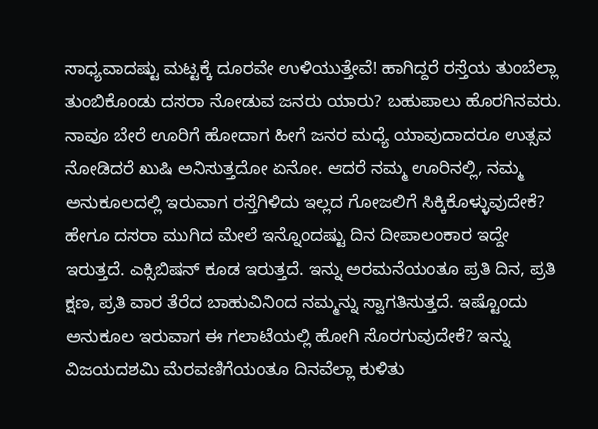ಸಾಧ್ಯವಾದಷ್ಟು ಮಟ್ಟಕ್ಕೆ ದೂರವೇ ಉಳಿಯುತ್ತೇವೆ! ಹಾಗಿದ್ದರೆ ರಸ್ತೆಯ ತುಂಬೆಲ್ಲಾ ತುಂಬಿಕೊಂಡು ದಸರಾ ನೋಡುವ ಜನರು ಯಾರು? ಬಹುಪಾಲು ಹೊರಗಿನವರು. ನಾವೂ ಬೇರೆ ಊರಿಗೆ ಹೋದಾಗ ಹೀಗೆ ಜನರ ಮಧ್ಯೆ ಯಾವುದಾದರೂ ಉತ್ಸವ ನೋಡಿದರೆ ಖುಷಿ ಅನಿಸುತ್ತದೋ ಏನೋ. ಆದರೆ ನಮ್ಮ ಊರಿನಲ್ಲಿ, ನಮ್ಮ ಅನುಕೂಲದಲ್ಲಿ ಇರುವಾಗ ರಸ್ತೆಗಿಳಿದು ಇಲ್ಲದ ಗೋಜಲಿಗೆ ಸಿಕ್ಕಿಕೊಳ್ಳುವುದೇಕೆ? ಹೇಗೂ ದಸರಾ ಮುಗಿದ ಮೇಲೆ ಇನ್ನೊಂದಷ್ಟು ದಿನ ದೀಪಾಲಂಕಾರ ಇದ್ದೇ ಇರುತ್ತದೆ. ಎಕ್ಸಿಬಿಷನ್ ಕೂಡ ಇರುತ್ತದೆ. ಇನ್ನು ಅರಮನೆಯಂತೂ ಪ್ರತಿ ದಿನ, ಪ್ರತಿ ಕ್ಷಣ, ಪ್ರತಿ ವಾರ ತೆರೆದ ಬಾಹುವಿನಿಂದ ನಮ್ಮನ್ನು ಸ್ವಾಗತಿಸುತ್ತದೆ. ಇಷ್ಟೊಂದು ಅನುಕೂಲ ಇರುವಾಗ ಈ ಗಲಾಟೆಯಲ್ಲಿ ಹೋಗಿ ಸೊರಗುವುದೇಕೆ? ಇನ್ನು ವಿಜಯದಶಮಿ ಮೆರವಣಿಗೆಯಂತೂ ದಿನವೆಲ್ಲಾ ಕುಳಿತು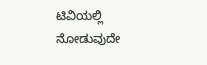ಟಿವಿಯಲ್ಲಿ ನೋಡುವುದೇ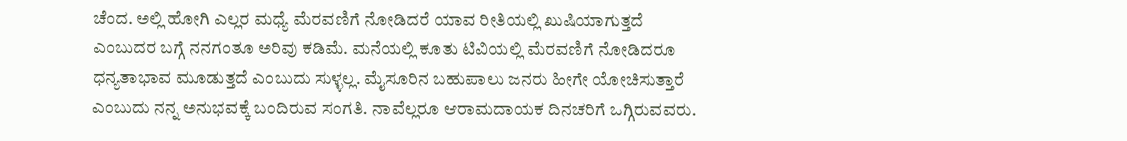ಚೆಂದ. ಅಲ್ಲಿ ಹೋಗಿ ಎಲ್ಲರ ಮಧ್ಯೆ ಮೆರವಣಿಗೆ ನೋಡಿದರೆ ಯಾವ ರೀತಿಯಲ್ಲಿ ಖುಷಿಯಾಗುತ್ತದೆ ಎಂಬುದರ ಬಗ್ಗೆ ನನಗಂತೂ ಅರಿವು ಕಡಿಮೆ. ಮನೆಯಲ್ಲಿ ಕೂತು ಟಿವಿಯಲ್ಲಿ ಮೆರವಣಿಗೆ ನೋಡಿದರೂ ಧನ್ಯತಾಭಾವ ಮೂಡುತ್ತದೆ ಎಂಬುದು ಸುಳ್ಳಲ್ಲ. ಮೈಸೂರಿನ ಬಹುಪಾಲು ಜನರು ಹೀಗೇ ಯೋಚಿಸುತ್ತಾರೆ ಎಂಬುದು ನನ್ನ ಅನುಭವಕ್ಕೆ ಬಂದಿರುವ ಸಂಗತಿ. ನಾವೆಲ್ಲರೂ ಆರಾಮದಾಯಕ ದಿನಚರಿಗೆ ಒಗ್ಗಿರುವವರು.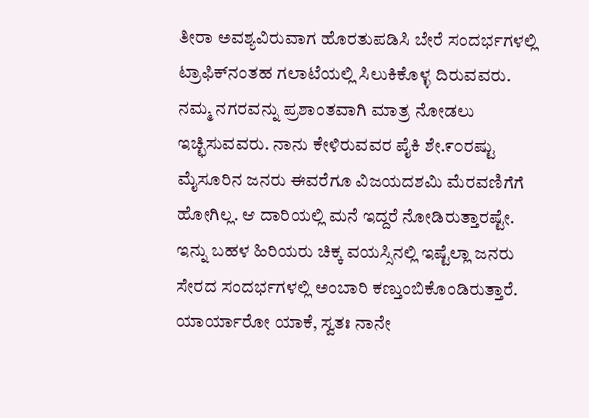ತೀರಾ ಅವಶ್ಯವಿರುವಾಗ ಹೊರತುಪಡಿಸಿ ಬೇರೆ ಸಂದರ್ಭಗಳಲ್ಲಿ ಟ್ರಾಫಿಕ್‌ನಂತಹ ಗಲಾಟೆಯಲ್ಲಿ ಸಿಲುಕಿಕೊಳ್ಳ ದಿರುವವರು. ನಮ್ಮ ನಗರವನ್ನು ಪ್ರಶಾಂತವಾಗಿ ಮಾತ್ರ ನೋಡಲು ಇಚ್ಛಿಸುವವರು. ನಾನು ಕೇಳಿರುವವರ ಪೈಕಿ ಶೇ.೯೦ರಷ್ಟು ಮೈಸೂರಿನ ಜನರು ಈವರೆಗೂ ವಿಜಯದಶಮಿ ಮೆರವಣಿಗೆಗೆ ಹೋಗಿಲ್ಲ. ಆ ದಾರಿಯಲ್ಲಿ ಮನೆ ಇದ್ದರೆ ನೋಡಿರುತ್ತಾರಷ್ಟೇ. ಇನ್ನು ಬಹಳ ಹಿರಿಯರು ಚಿಕ್ಕ ವಯಸ್ಸಿನಲ್ಲಿ ಇಷ್ಟೆಲ್ಲಾ ಜನರು ಸೇರದ ಸಂದರ್ಭಗಳಲ್ಲಿ ಅಂಬಾರಿ ಕಣ್ತುಂಬಿಕೊಂಡಿರುತ್ತಾರೆ. ಯಾರ್ಯಾರೋ ಯಾಕೆ, ಸ್ವತಃ ನಾನೇ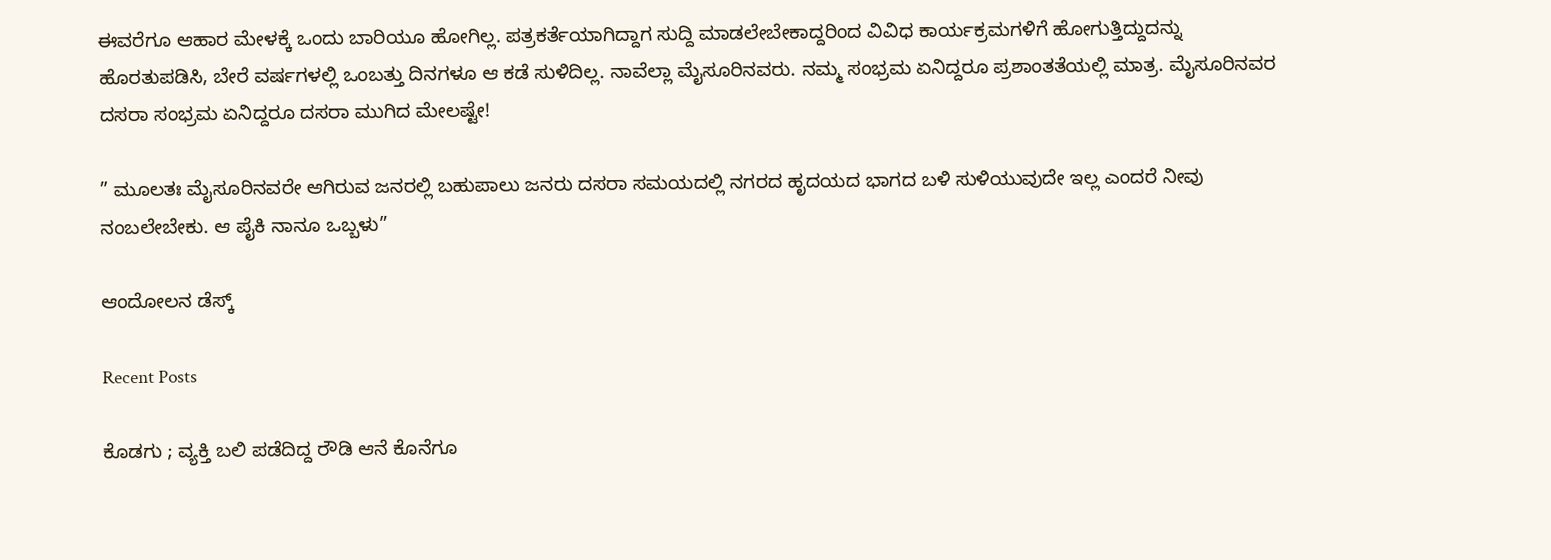ಈವರೆಗೂ ಆಹಾರ ಮೇಳಕ್ಕೆ ಒಂದು ಬಾರಿಯೂ ಹೋಗಿಲ್ಲ. ಪತ್ರಕರ್ತೆಯಾಗಿದ್ದಾಗ ಸುದ್ದಿ ಮಾಡಲೇಬೇಕಾದ್ದರಿಂದ ವಿವಿಧ ಕಾರ್ಯಕ್ರಮಗಳಿಗೆ ಹೋಗುತ್ತಿದ್ದುದನ್ನು ಹೊರತುಪಡಿಸಿ, ಬೇರೆ ವರ್ಷಗಳಲ್ಲಿ ಒಂಬತ್ತು ದಿನಗಳೂ ಆ ಕಡೆ ಸುಳಿದಿಲ್ಲ. ನಾವೆಲ್ಲಾ ಮೈಸೂರಿನವರು. ನಮ್ಮ ಸಂಭ್ರಮ ಏನಿದ್ದರೂ ಪ್ರಶಾಂತತೆಯಲ್ಲಿ ಮಾತ್ರ. ಮೈಸೂರಿನವರ ದಸರಾ ಸಂಭ್ರಮ ಏನಿದ್ದರೂ ದಸರಾ ಮುಗಿದ ಮೇಲಷ್ಟೇ!

” ಮೂಲತಃ ಮೈಸೂರಿನವರೇ ಆಗಿರುವ ಜನರಲ್ಲಿ ಬಹುಪಾಲು ಜನರು ದಸರಾ ಸಮಯದಲ್ಲಿ ನಗರದ ಹೃದಯದ ಭಾಗದ ಬಳಿ ಸುಳಿಯುವುದೇ ಇಲ್ಲ ಎಂದರೆ ನೀವು ನಂಬಲೇಬೇಕು. ಆ ಪೈಕಿ ನಾನೂ ಒಬ್ಬಳು”

ಆಂದೋಲನ ಡೆಸ್ಕ್

Recent Posts

ಕೊಡಗು ; ವ್ಯಕ್ತಿ ಬಲಿ ಪಡೆದಿದ್ದ ರೌಡಿ ಆನೆ ಕೊನೆಗೂ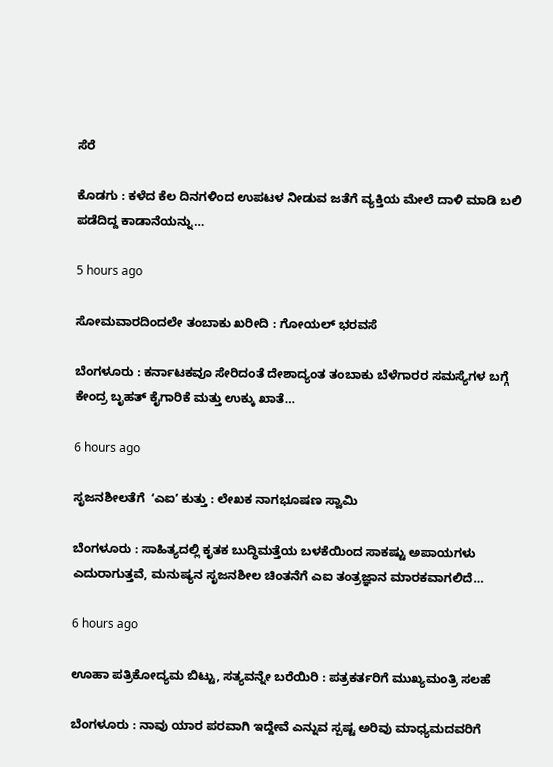ಸೆರೆ

ಕೊಡಗು : ಕಳೆದ ಕೆಲ ದಿನಗಳಿಂದ ಉಪಟಳ ನೀಡುವ ಜತೆಗೆ ವ್ಯಕ್ತಿಯ ಮೇಲೆ ದಾಳಿ ಮಾಡಿ ಬಲಿ ಪಡೆದಿದ್ದ ಕಾಡಾನೆಯನ್ನು…

5 hours ago

ಸೋಮವಾರದಿಂದಲೇ ತಂಬಾಕು ಖರೀದಿ : ಗೋಯಲ್‌ ಭರವಸೆ

ಬೆಂಗಳೂರು : ಕರ್ನಾಟಕವೂ ಸೇರಿದಂತೆ ದೇಶಾದ್ಯಂತ ತಂಬಾಕು ಬೆಳೆಗಾರರ ಸಮಸ್ಯೆಗಳ ಬಗ್ಗೆ ಕೇಂದ್ರ ಬೃಹತ್ ಕೈಗಾರಿಕೆ ಮತ್ತು ಉಕ್ಕು ಖಾತೆ…

6 hours ago

ಸೃಜನಶೀಲತೆಗೆ  ʻಎಐʼ ಕುತ್ತು : ಲೇಖಕ ನಾಗಭೂಷಣ ಸ್ವಾಮಿ

ಬೆಂಗಳೂರು : ಸಾಹಿತ್ಯದಲ್ಲಿ ಕೃತಕ ಬುದ್ಧಿಮತ್ತೆಯ ಬಳಕೆಯಿಂದ ಸಾಕಷ್ಟು ಅಪಾಯಗಳು ಎದುರಾಗುತ್ತವೆ, ಮನುಷ್ಯನ ಸೃಜನಶೀಲ ಚಿಂತನೆಗೆ ಎಐ ತಂತ್ರಜ್ಞಾನ ಮಾರಕವಾಗಲಿದೆ…

6 hours ago

ಊಹಾ ಪತ್ರಿಕೋದ್ಯಮ ಬಿಟ್ಟು, ಸತ್ಯವನ್ನೇ ಬರೆಯಿರಿ : ಪತ್ರಕರ್ತರಿಗೆ ಮುಖ್ಯಮಂತ್ರಿ ಸಲಹೆ

ಬೆಂಗಳೂರು : ನಾವು ಯಾರ ಪರವಾಗಿ ಇದ್ದೇವೆ ಎನ್ನುವ ಸ್ಪಷ್ಟ ಅರಿವು ಮಾಧ್ಯಮದವರಿಗೆ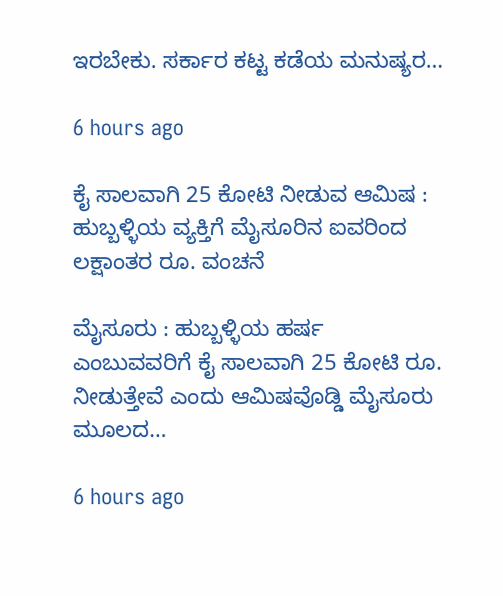ಇರಬೇಕು. ಸರ್ಕಾರ ಕಟ್ಟ ಕಡೆಯ ಮನುಷ್ಯರ…

6 hours ago

ಕೈ ಸಾಲವಾಗಿ 25 ಕೋಟಿ ನೀಡುವ ಆಮಿಷ : ಹುಬ್ಬಳ್ಳಿಯ ವ್ಯಕ್ತಿಗೆ ಮೈಸೂರಿನ ಐವರಿಂದ ಲಕ್ಷಾಂತರ ರೂ. ವಂಚನೆ

ಮೈಸೂರು : ಹುಬ್ಬಳ್ಳಿಯ ಹರ್ಷ ಎಂಬುವವರಿಗೆ ಕೈ ಸಾಲವಾಗಿ 25 ಕೋಟಿ ರೂ. ನೀಡುತ್ತೇವೆ ಎಂದು ಆಮಿಷವೊಡ್ಡಿ ಮೈಸೂರು ಮೂಲದ…

6 hours ago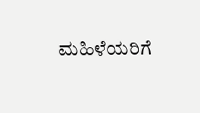ಮಹಿಳೆಯರಿಗೆ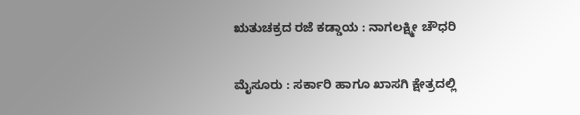ಋತುಚಕ್ರದ ರಜೆ ಕಡ್ಡಾಯ : ನಾಗಲಕ್ಷ್ಮೀ ಚೌಧರಿ

ಮೈಸೂರು : ಸರ್ಕಾರಿ ಹಾಗೂ ಖಾಸಗಿ ಕ್ಷೇತ್ರದಲ್ಲಿ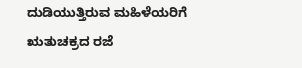ದುಡಿಯುತ್ತಿರುವ ಮಹಿಳೆಯರಿಗೆ ಋತುಚಕ್ರದ ರಜೆ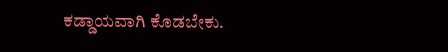ಕಡ್ಡಾಯವಾಗಿ ಕೊಡಬೇಕು.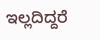ಇಲ್ಲದಿದ್ದರೆ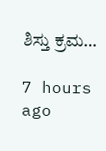ಶಿಸ್ತು ಕ್ರಮ…

7 hours ago